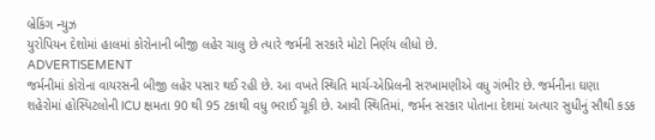બ્રેકિંગ ન્યુઝ
યુરોપિયન દેશોમાં હાલમાં કોરોનાની બીજી લહેર ચાલુ છે ત્યારે જર્મની સરકારે મોટો નિર્ણય લીધો છે.
ADVERTISEMENT
જર્મનીમાં કોરોના વાયરસની બીજી લહેર પસાર થઈ રહી છે. આ વખતે સ્થિતિ માર્ચ-એપ્રિલની સરખામણીએ વધુ ગંભીર છે. જર્મનીના ઘણા શહેરોમાં હોસ્પિટલોની ICU ક્ષમતા 90 થી 95 ટકાથી વધુ ભરાઈ ચૂકી છે. આવી સ્થિતિમાં, જર્મન સરકાર પોતાના દેશમાં અત્યાર સુધીનું સૌથી કડક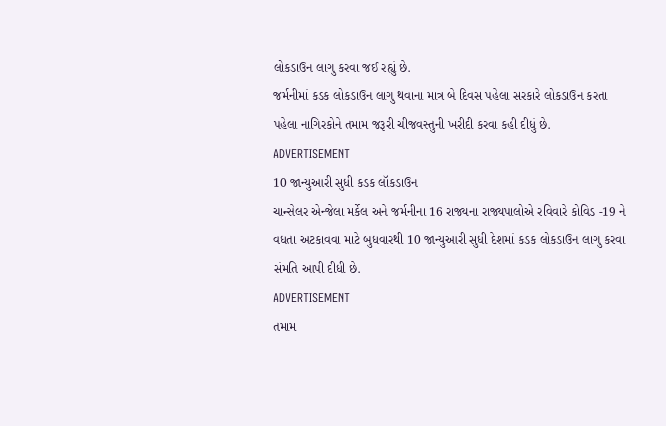લોકડાઉન લાગુ કરવા જઈ રહ્યું છે.
જર્મનીમાં કડક લોકડાઉન લાગુ થવાના માત્ર બે દિવસ પહેલા સરકારે લોકડાઉન કરતા પહેલા નાગિરકોને તમામ જરૂરી ચીજવસ્તુની ખરીદી કરવા કહી દીધું છે.
ADVERTISEMENT
10 જાન્યુઆરી સુધી કડક લૉકડાઉન
ચાન્સેલર એન્જેલા મર્કેલ અને જર્મનીના 16 રાજ્યના રાજ્યપાલોએ રવિવારે કોવિડ -19 ને વધતા અટકાવવા માટે બુધવારથી 10 જાન્યુઆરી સુધી દેશમાં કડક લોકડાઉન લાગુ કરવા સંમતિ આપી દીધી છે.
ADVERTISEMENT
તમામ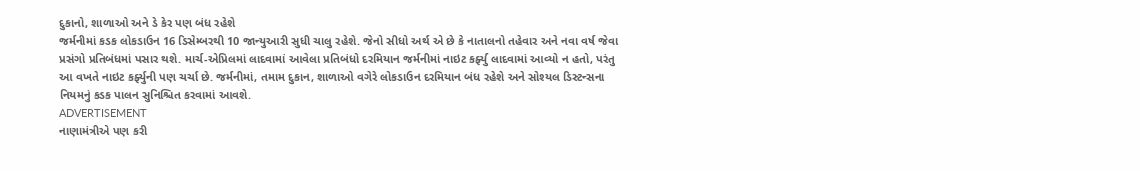દુકાનો, શાળાઓ અને ડે કેર પણ બંધ રહેશે
જર્મનીમાં કડક લોકડાઉન 16 ડિસેમ્બરથી 10 જાન્યુઆરી સુધી ચાલુ રહેશે. જેનો સીધો અર્થ એ છે કે નાતાલનો તહેવાર અને નવા વર્ષ જેવા પ્રસંગો પ્રતિબંધમાં પસાર થશે. માર્ચ-એપ્રિલમાં લાદવામાં આવેલા પ્રતિબંધો દરમિયાન જર્મનીમાં નાઇટ કર્ફ્યુ લાદવામાં આવ્યો ન હતો, પરંતુ આ વખતે નાઇટ કર્ફ્યુની પણ ચર્ચા છે. જર્મનીમાં, તમામ દુકાન, શાળાઓ વગેરે લોકડાઉન દરમિયાન બંધ રહેશે અને સોશ્યલ ડિસ્ટન્સના નિયમનું કડક પાલન સુનિશ્ચિત કરવામાં આવશે.
ADVERTISEMENT
નાણામંત્રીએ પણ કરી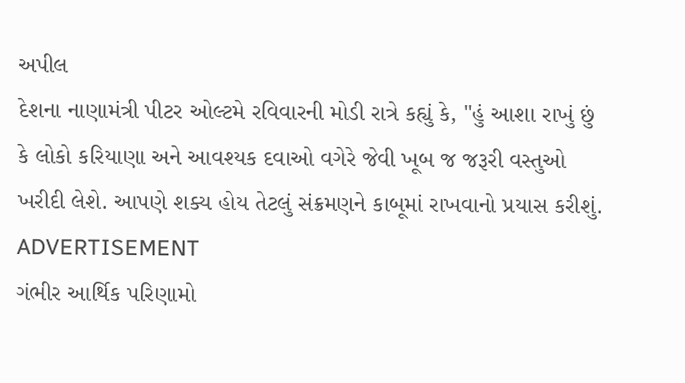અપીલ
દેશના નાણામંત્રી પીટર ઓલ્ટમે રવિવારની મોડી રાત્રે કહ્યું કે, "હું આશા રાખું છું કે લોકો કરિયાણા અને આવશ્યક દવાઓ વગેરે જેવી ખૂબ જ જરૂરી વસ્તુઓ ખરીદી લેશે. આપણે શક્ય હોય તેટલું સંક્રમણને કાબૂમાં રાખવાનો પ્રયાસ કરીશું.
ADVERTISEMENT
ગંભીર આર્થિક પરિણામો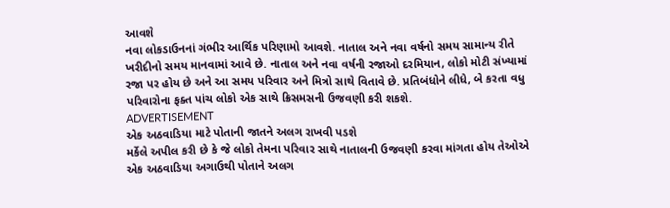આવશે
નવા લોકડાઉનનાં ગંભીર આર્થિક પરિણામો આવશે. નાતાલ અને નવા વર્ષનો સમય સામાન્ય રીતે ખરીદીનો સમય માનવામાં આવે છે. નાતાલ અને નવા વર્ષની રજાઓ દરમિયાન, લોકો મોટી સંખ્યામાં રજા પર હોય છે અને આ સમય પરિવાર અને મિત્રો સાથે વિતાવે છે. પ્રતિબંધોને લીધે, બે કરતા વધુ પરિવારોના ફક્ત પાંચ લોકો એક સાથે ક્રિસમસની ઉજવણી કરી શકશે.
ADVERTISEMENT
એક અઠવાડિયા માટે પોતાની જાતને અલગ રાખવી પડશે
મર્કેલે અપીલ કરી છે કે જે લોકો તેમના પરિવાર સાથે નાતાલની ઉજવણી કરવા માંગતા હોય તેઓએ એક અઠવાડિયા અગાઉથી પોતાને અલગ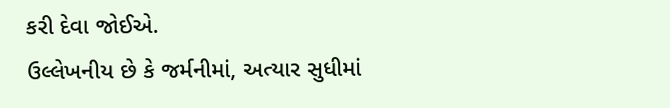કરી દેવા જોઈએ.
ઉલ્લેખનીય છે કે જર્મનીમાં, અત્યાર સુધીમાં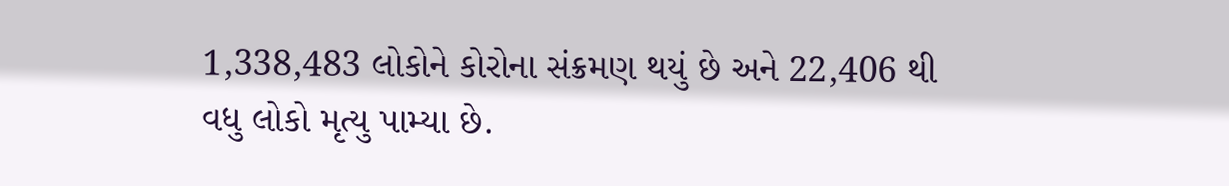1,338,483 લોકોને કોરોના સંક્રમણ થયું છે અને 22,406 થી વધુ લોકો મૃત્યુ પામ્યા છે.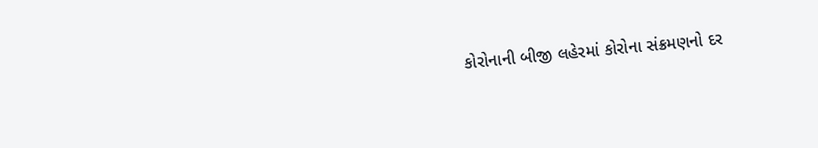કોરોનાની બીજી લહેરમાં કોરોના સંક્રમણનો દર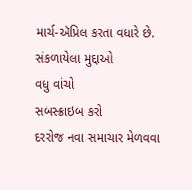માર્ચ-ઍપ્રિલ કરતા વધારે છે.
સંકળાયેલા મુદ્દાઓ
વધુ વાંચો
સબસ્ક્રાઇબ કરો
દરરોજ નવા સમાચાર મેળવવા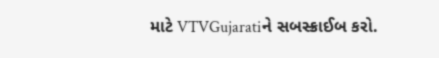માટે VTVGujaratiને સબસ્ક્રાઈબ કરો.